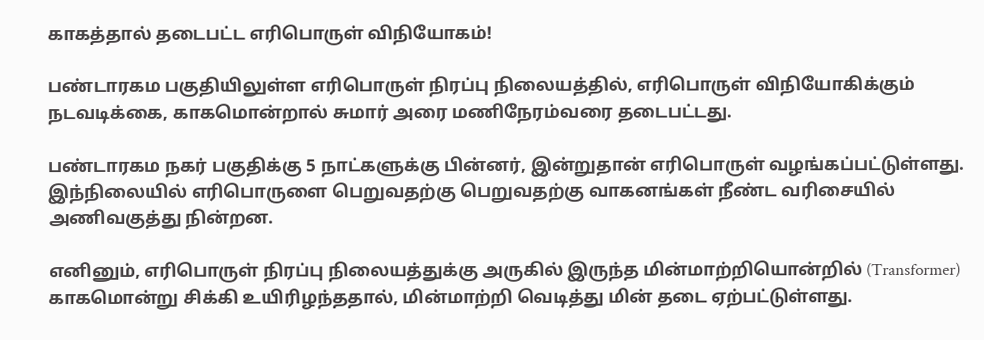காகத்தால் தடைபட்ட எரிபொருள் விநியோகம்!

பண்டாரகம பகுதியிலுள்ள எரிபொருள் நிரப்பு நிலையத்தில், எரிபொருள் விநியோகிக்கும் நடவடிக்கை, காகமொன்றால் சுமார் அரை மணிநேரம்வரை தடைபட்டது.

பண்டாரகம நகர் பகுதிக்கு 5 நாட்களுக்கு பின்னர், இன்றுதான் எரிபொருள் வழங்கப்பட்டுள்ளது. இந்நிலையில் எரிபொருளை பெறுவதற்கு பெறுவதற்கு வாகனங்கள் நீண்ட வரிசையில் அணிவகுத்து நின்றன.

எனினும், எரிபொருள் நிரப்பு நிலையத்துக்கு அருகில் இருந்த மின்மாற்றியொன்றில் (Transformer) காகமொன்று சிக்கி உயிரிழந்ததால், மின்மாற்றி வெடித்து மின் தடை ஏற்பட்டுள்ளது.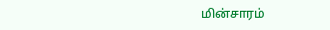மின்சாரம்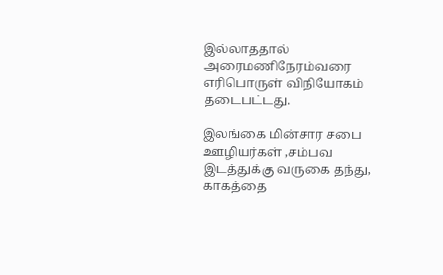இல்லாததால் அரைமணிநேரம்வரை எரிபொருள் விநியோகம் தடைபட்டது.

இலங்கை மின்சார சபை ஊழியர்கள் ,சம்பவ இடத்துக்கு வருகை தந்து, காகத்தை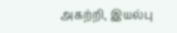அகற்றி, இயல்பு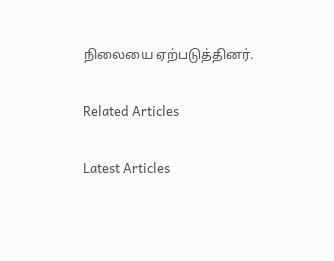நிலையை ஏற்படுத்தினர்.

Related Articles

Latest Articles